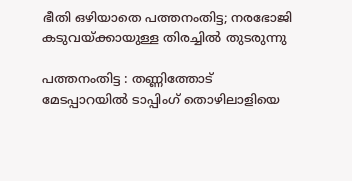ഭീതി ഒഴിയാതെ പത്തനംതിട്ട; നരഭോജി കടുവയ്ക്കായുള്ള തിരച്ചില്‍ തുടരുന്നു

പത്തനംതിട്ട : തണ്ണിത്തോട് മേടപ്പാറയില്‍ ടാപ്പിംഗ് തൊഴിലാളിയെ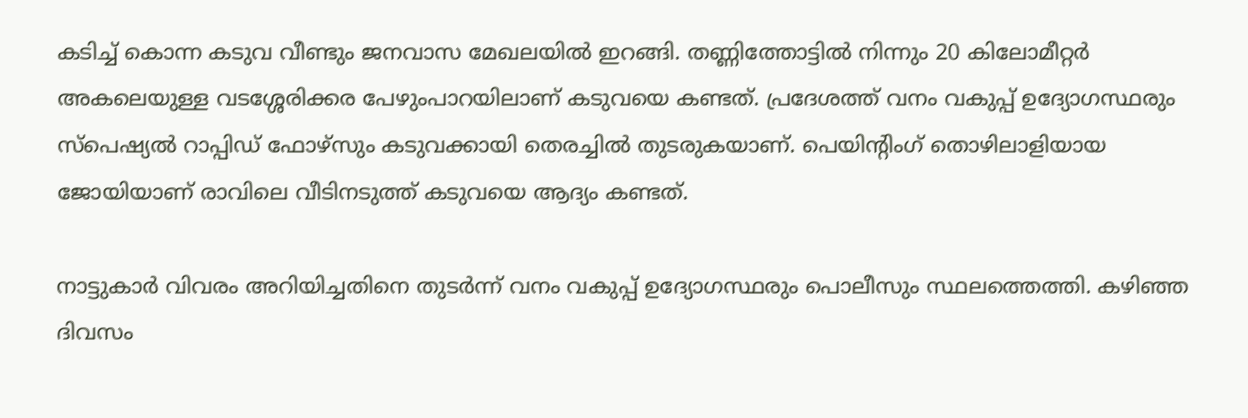കടിച്ച്‌ കൊന്ന കടുവ വീണ്ടും ജനവാസ മേഖലയില്‍ ഇറങ്ങി. തണ്ണിത്തോട്ടില്‍ നിന്നും 20 കിലോമീറ്റര്‍ അകലെയുള്ള വടശ്ശേരിക്കര പേഴുംപാറയിലാണ് കടുവയെ കണ്ടത്. പ്രദേശത്ത് വനം വകുപ്പ് ഉദ്യോഗസ്ഥരും സ്‌പെഷ്യല്‍ റാപ്പിഡ് ഫോഴ്സും കടുവക്കായി തെരച്ചില്‍ തുടരുകയാണ്. പെയിന്റിംഗ് തൊഴിലാളിയായ ജോയിയാണ് രാവിലെ വീടിനടുത്ത് കടുവയെ ആദ്യം കണ്ടത്.

നാട്ടുകാര്‍ വിവരം അറിയിച്ചതിനെ തുടര്‍ന്ന് വനം വകുപ്പ് ഉദ്യോഗസ്ഥരും പൊലീസും സ്ഥലത്തെത്തി. കഴിഞ്ഞ ദിവസം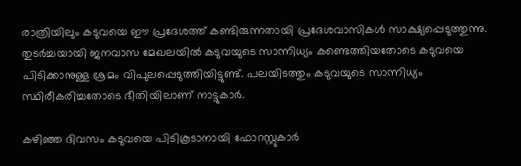രാത്രിയിലും കടുവയെ ഈ പ്രദേശത്ത് കണ്ടിരുന്നതായി പ്രദേശവാസികള്‍ സാക്ഷ്യപ്പെടുത്തുന്നു. തുടര്‍ച്ചയായി ജനവാസ മേഖലയില്‍ കടുവയുടെ സാന്നിധ്യം കണ്ടെത്തിയതോടെ കടുവയെ പിടിക്കാനുള്ള ശ്രമം വിപുലപ്പെടുത്തിയിട്ടുണ്ട്. പലയിടത്തും കടുവയുടെ സാന്നിധ്യം സ്ഥിരീകരിച്ചതോടെ ഭീതിയിലാണ് നാട്ടുകാര്‍.

കഴിഞ്ഞ ദിവസം കടുവയെ പിടികൂടാനായി ഫോറസ്റ്റുകാര്‍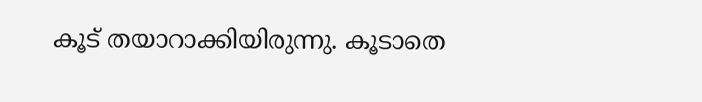കൂട് തയാറാക്കിയിരുന്നു. കൂടാതെ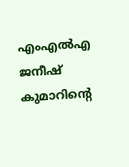എംഎല്‍എ ജനീഷ് കുമാറിന്റെ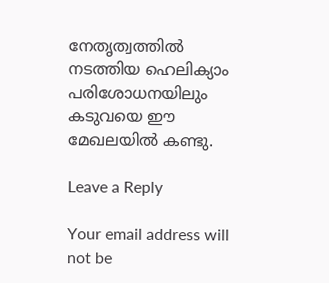നേതൃത്വത്തില്‍ നടത്തിയ ഹെലിക്യാം പരിശോധനയിലും കടുവയെ ഈ മേഖലയില്‍ കണ്ടു.

Leave a Reply

Your email address will not be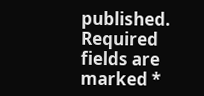published. Required fields are marked *